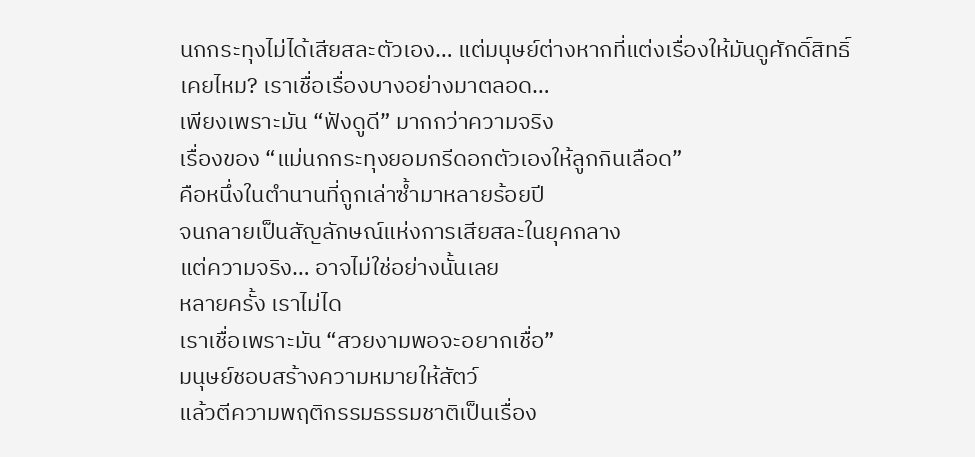นกกระทุงไม่ได้เสียสละตัวเอง… แต่มนุษย์ต่างหากที่แต่งเรื่องให้มันดูศักดิ์สิทธิ์
เคยไหม? เราเชื่อเรื่องบางอย่างมาตลอด…
เพียงเพราะมัน “ฟังดูดี” มากกว่าความจริง
เรื่องของ “แม่นกกระทุงยอมกรีดอกตัวเองให้ลูกกินเลือด”
คือหนึ่งในตำนานที่ถูกเล่าซ้ำมาหลายร้อยปี
จนกลายเป็นสัญลักษณ์แห่งการเสียสละในยุคกลาง
แต่ความจริง… อาจไม่ใช่อย่างนั้นเลย
หลายครั้ง เราไม่ได
เราเชื่อเพราะมัน “สวยงามพอจะอยากเชื่อ”
มนุษย์ชอบสร้างความหมายให้สัตว์
แล้วตีความพฤติกรรมธรรมชาติเป็นเรื่อง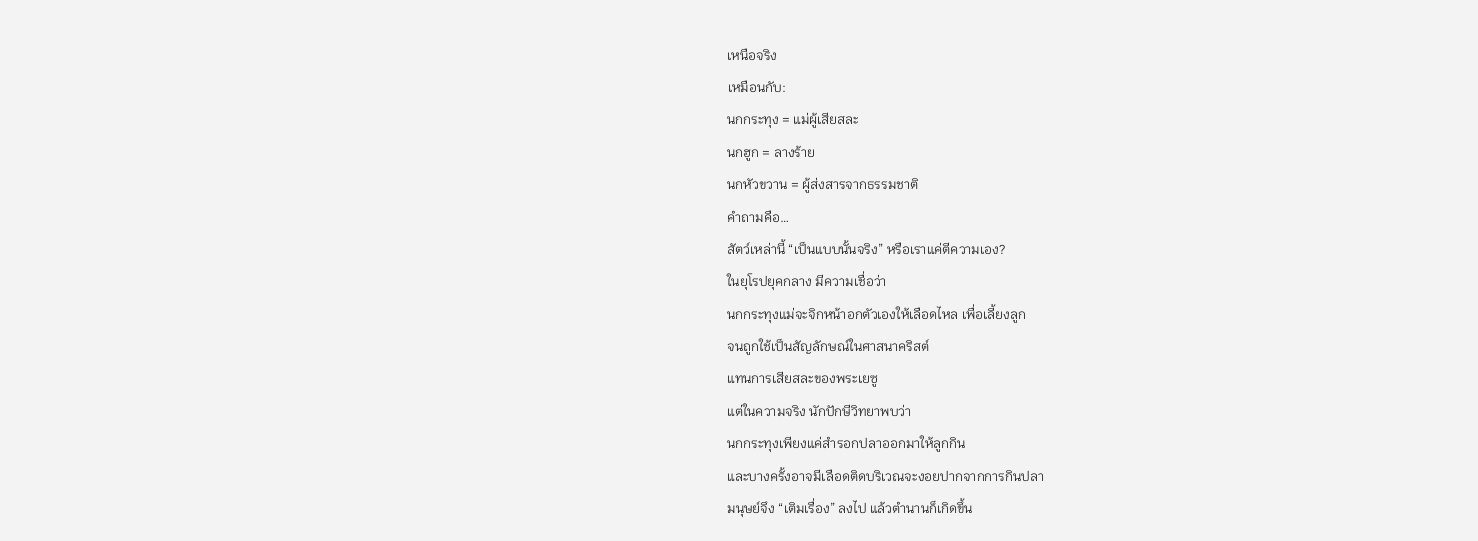เหนือจริง
เหมือนกับ:
นกกระทุง = แม่ผู้เสียสละ
นกฮูก = ลางร้าย
นกหัวขวาน = ผู้ส่งสารจากธรรมชาติ
คำถามคือ…
สัตว์เหล่านี้ “เป็นแบบนั้นจริง” หรือเราแค่ตีความเอง?
ในยุโรปยุคกลาง มีความเชื่อว่า
นกกระทุงแม่จะจิกหน้าอกตัวเองให้เลือดไหล เพื่อเลี้ยงลูก
จนถูกใช้เป็นสัญลักษณ์ในศาสนาคริสต์
แทนการเสียสละของพระเยซู
แต่ในความจริง นักปักษีวิทยาพบว่า
นกกระทุงเพียงแค่สำรอกปลาออกมาให้ลูกกิน
และบางครั้งอาจมีเลือดติดบริเวณจะงอยปากจากการกินปลา
มนุษย์จึง “เติมเรื่อง” ลงไป แล้วตำนานก็เกิดขึ้น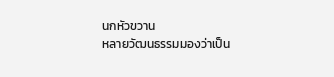นกหัวขวาน
หลายวัฒนธรรมมองว่าเป็น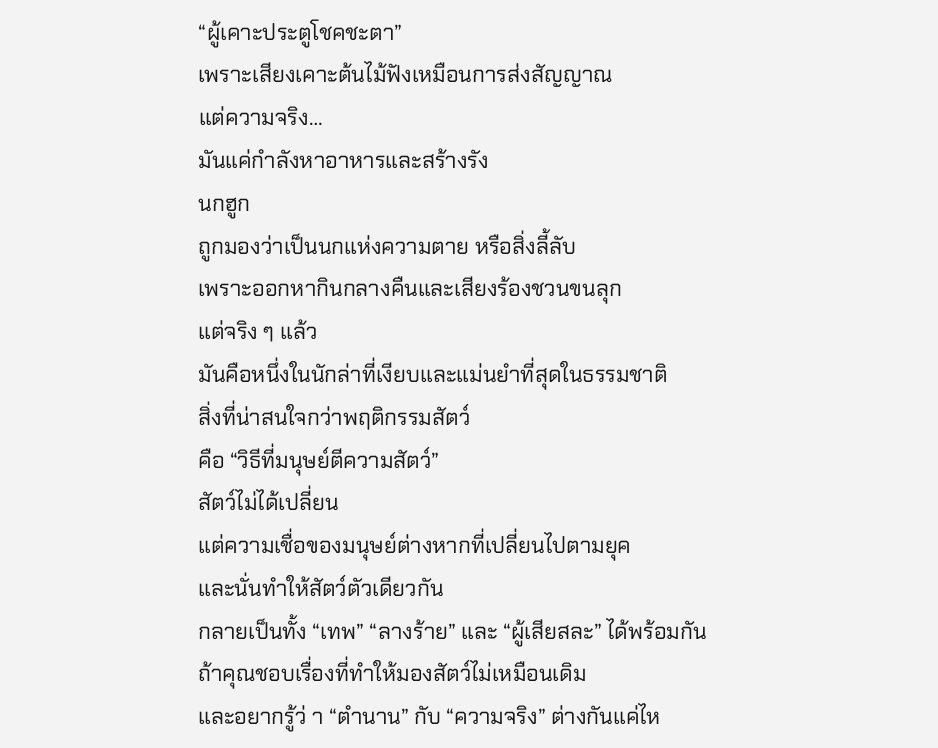“ผู้เคาะประตูโชคชะตา”
เพราะเสียงเคาะต้นไม้ฟังเหมือนการส่งสัญญาณ
แต่ความจริง…
มันแค่กำลังหาอาหารและสร้างรัง
นกฮูก
ถูกมองว่าเป็นนกแห่งความตาย หรือสิ่งลี้ลับ
เพราะออกหากินกลางคืนและเสียงร้องชวนขนลุก
แต่จริง ๆ แล้ว
มันคือหนึ่งในนักล่าที่เงียบและแม่นยำที่สุดในธรรมชาติ
สิ่งที่น่าสนใจกว่าพฤติกรรมสัตว์
คือ “วิธีที่มนุษย์ตีความสัตว์”
สัตว์ไม่ได้เปลี่ยน
แต่ความเชื่อของมนุษย์ต่างหากที่เปลี่ยนไปตามยุค
และนั่นทำให้สัตว์ตัวเดียวกัน
กลายเป็นทั้ง “เทพ” “ลางร้าย” และ “ผู้เสียสละ” ได้พร้อมกัน
ถ้าคุณชอบเรื่องที่ทำให้มองสัตว์ไม่เหมือนเดิม
และอยากรู้ว่ า “ตำนาน” กับ “ความจริง” ต่างกันแค่ไห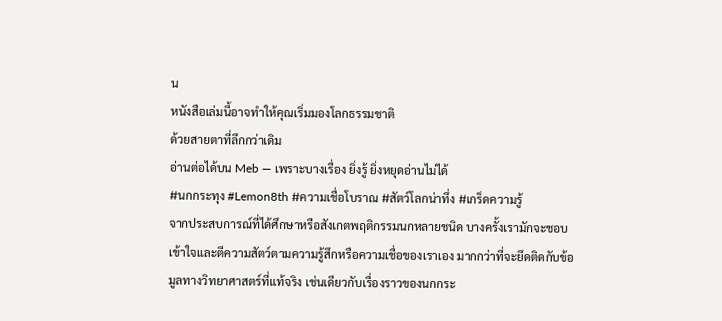น
หนังสือเล่มนี้อาจทำให้คุณเริ่มมองโลกธรรมชาติ
ด้วยสายตาที่ลึกกว่าเดิม
อ่านต่อได้บน Meb — เพราะบางเรื่อง ยิ่งรู้ ยิ่งหยุดอ่านไม่ได้
#นกกระทุง #Lemon8th #ความเชื่อโบราณ #สัตว์โลกน่าทึ่ง #เกร็ดความรู้
จากประสบการณ์ที่ได้ศึกษาหรือสังเกตพฤติกรรมนกหลายชนิด บางครั้งเรามักจะชอบเข้าใจและตีความสัตว์ตามความรู้สึกหรือความเชื่อของเราเอง มากกว่าที่จะยึดติดกับข้อมูลทางวิทยาศาสตร์ที่แท้จริง เช่นเดียวกับเรื่องราวของนกกระ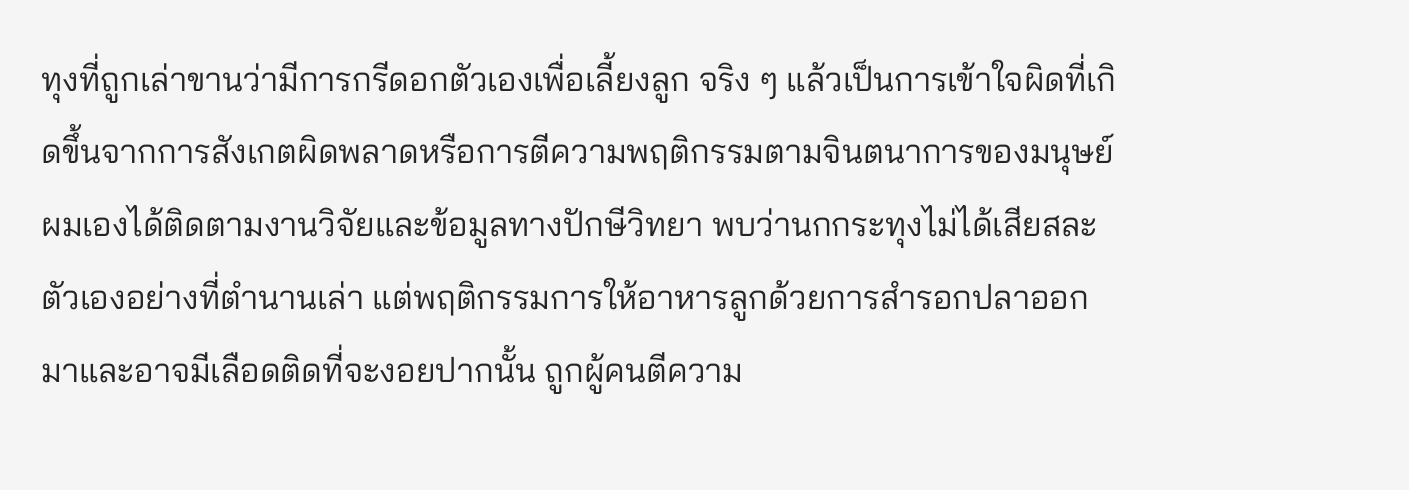ทุงที่ถูกเล่าขานว่ามีการกรีดอกตัวเองเพื่อเลี้ยงลูก จริง ๆ แล้วเป็นการเข้าใจผิดที่เกิดขึ้นจากการสังเกตผิดพลาดหรือการตีความพฤติกรรมตามจินตนาการของมนุษย์ ผมเองได้ติดตามงานวิจัยและข้อมูลทางปักษีวิทยา พบว่านกกระทุงไม่ได้เสียสละตัวเองอย่างที่ตำนานเล่า แต่พฤติกรรมการให้อาหารลูกด้วยการสำรอกปลาออกมาและอาจมีเลือดติดที่จะงอยปากนั้น ถูกผู้คนตีความ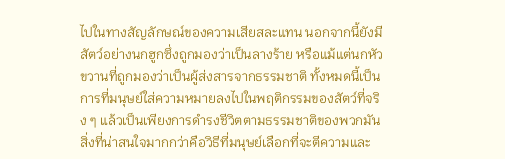ไปในทางสัญลักษณ์ของความเสียสละแทน นอกจากนี้ยังมีสัตว์อย่างนกฮูกซึ่งถูกมองว่าเป็นลางร้าย หรือแม้แต่นกหัวขวานที่ถูกมองว่าเป็นผู้ส่งสารจากธรรมชาติ ทั้งหมดนี้เป็นการที่มนุษย์ใส่ความหมายลงไปในพฤติกรรมของสัตว์ที่จริง ๆ แล้วเป็นเพียงการดำรงชีวิตตามธรรมชาติของพวกมัน สิ่งที่น่าสนใจมากกว่าคือวิธีที่มนุษย์เลือกที่จะตีความและ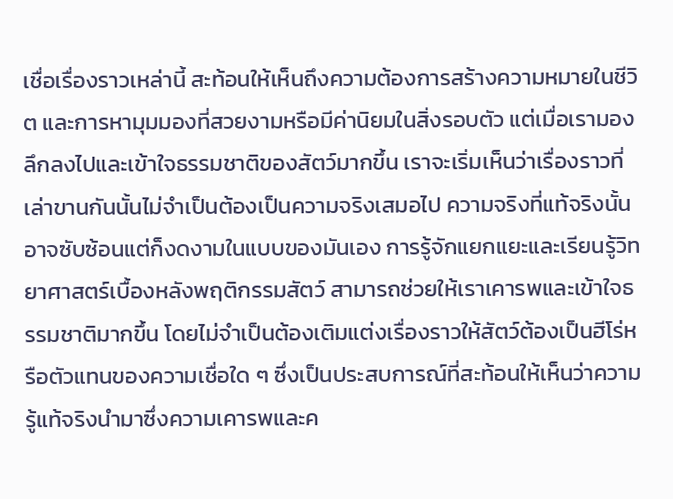เชื่อเรื่องราวเหล่านี้ สะท้อนให้เห็นถึงความต้องการสร้างความหมายในชีวิต และการหามุมมองที่สวยงามหรือมีค่านิยมในสิ่งรอบตัว แต่เมื่อเรามองลึกลงไปและเข้าใจธรรมชาติของสัตว์มากขึ้น เราจะเริ่มเห็นว่าเรื่องราวที่เล่าขานกันนั้นไม่จำเป็นต้องเป็นความจริงเสมอไป ความจริงที่แท้จริงนั้นอาจซับซ้อนแต่ก็งดงามในแบบของมันเอง การรู้จักแยกแยะและเรียนรู้วิทยาศาสตร์เบื้องหลังพฤติกรรมสัตว์ สามารถช่วยให้เราเคารพและเข้าใจธรรมชาติมากขึ้น โดยไม่จำเป็นต้องเติมแต่งเรื่องราวให้สัตว์ต้องเป็นฮีโร่หรือตัวแทนของความเชื่อใด ๆ ซึ่งเป็นประสบการณ์ที่สะท้อนให้เห็นว่าความรู้แท้จริงนำมาซึ่งความเคารพและค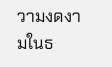วามงดงามในธ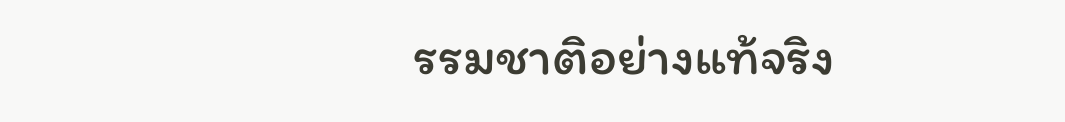รรมชาติอย่างแท้จริง